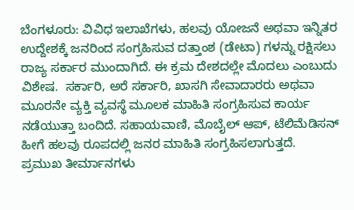ಬೆಂಗಳೂರು: ವಿವಿಧ ಇಲಾಖೆಗಳು, ಹಲವು ಯೋಜನೆ ಅಥವಾ ಇನ್ನಿತರ ಉದ್ದೇಶಕ್ಕೆ ಜನರಿಂದ ಸಂಗ್ರಹಿಸುವ ದತ್ತಾಂಶ (ಡೇಟಾ) ಗಳನ್ನು ರಕ್ಷಿಸಲು ರಾಜ್ಯ ಸರ್ಕಾರ ಮುಂದಾಗಿದೆ. ಈ ಕ್ರಮ ದೇಶದಲ್ಲೇ ಮೊದಲು ಎಂಬುದು ವಿಶೇಷ.  ಸರ್ಕಾರಿ, ಅರೆ ಸರ್ಕಾರಿ, ಖಾಸಗಿ ಸೇವಾದಾರರು ಅಥವಾ ಮೂರನೇ ವ್ಯಕ್ತಿ ವ್ಯವಸ್ಥೆ ಮೂಲಕ ಮಾಹಿತಿ ಸಂಗ್ರಹಿಸುವ ಕಾರ್ಯ ನಡೆಯುತ್ತಾ ಬಂದಿದೆ. ಸಹಾಯವಾಣಿ, ಮೊಬೈಲ್ ಆಪ್, ಟೆಲಿಮೆಡಿಸನ್ ಹೀಗೆ ಹಲವು ರೂಪದಲ್ಲಿ ಜನರ ಮಾಹಿತಿ ಸಂಗ್ರಹಿಸಲಾಗುತ್ತದೆ.
ಪ್ರಮುಖ ತೀರ್ಮಾನಗಳು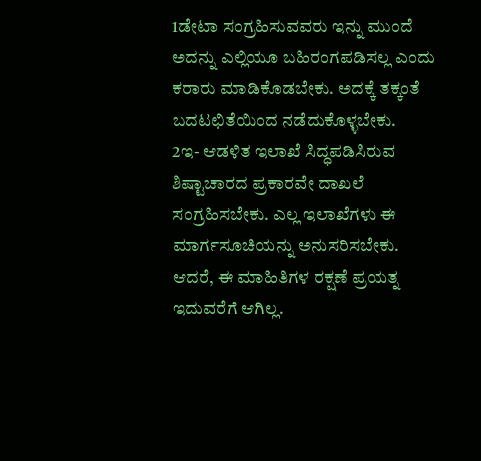1ಡೇಟಾ ಸಂಗ್ರಹಿಸುವವರು ಇನ್ನು ಮುಂದೆ ಅದನ್ನು ಎಲ್ಲಿಯೂ ಬಹಿರಂಗಪಡಿಸಲ್ಲ ಎಂದು ಕರಾರು ಮಾಡಿಕೊಡಬೇಕು. ಅದಕ್ಕೆ ತಕ್ಕಂತೆ ಬದಟಛಿತೆಯಿಂದ ನಡೆದುಕೊಳ್ಳಬೇಕು.
2ಇ- ಆಡಳಿತ ಇಲಾಖೆ ಸಿದ್ಧಪಡಿಸಿರುವ ಶಿಷ್ಟಾಚಾರದ ಪ್ರಕಾರವೇ ದಾಖಲೆ ಸಂಗ್ರಹಿಸಬೇಕು. ಎಲ್ಲ ಇಲಾಖೆಗಳು ಈ ಮಾರ್ಗಸೂಚಿಯನ್ನು ಅನುಸರಿಸಬೇಕು.
ಆದರೆ, ಈ ಮಾಹಿತಿಗಳ ರಕ್ಷಣೆ ಪ್ರಯತ್ನ ಇದುವರೆಗೆ ಆಗಿಲ್ಲ.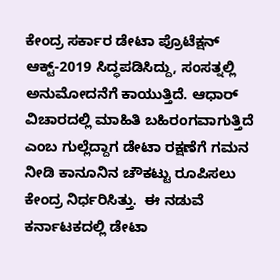ಕೇಂದ್ರ ಸರ್ಕಾರ ಡೇಟಾ ಪ್ರೊಟೆಕ್ಷನ್ ಆಕ್ಟ್-2019 ಸಿದ್ಧಪಡಿಸಿದ್ದು, ಸಂಸತ್ನಲ್ಲಿ ಅನುಮೋದನೆಗೆ ಕಾಯುತ್ತಿದೆ. ಆಧಾರ್ ವಿಚಾರದಲ್ಲಿ ಮಾಹಿತಿ ಬಹಿರಂಗವಾಗುತ್ತಿದೆ ಎಂಬ ಗುಲ್ಲೆದ್ದಾಗ ಡೇಟಾ ರಕ್ಷಣೆಗೆ ಗಮನ ನೀಡಿ ಕಾನೂನಿನ ಚೌಕಟ್ಟು ರೂಪಿಸಲು ಕೇಂದ್ರ ನಿರ್ಧರಿಸಿತ್ತು.  ಈ ನಡುವೆ ಕರ್ನಾಟಕದಲ್ಲಿ ಡೇಟಾ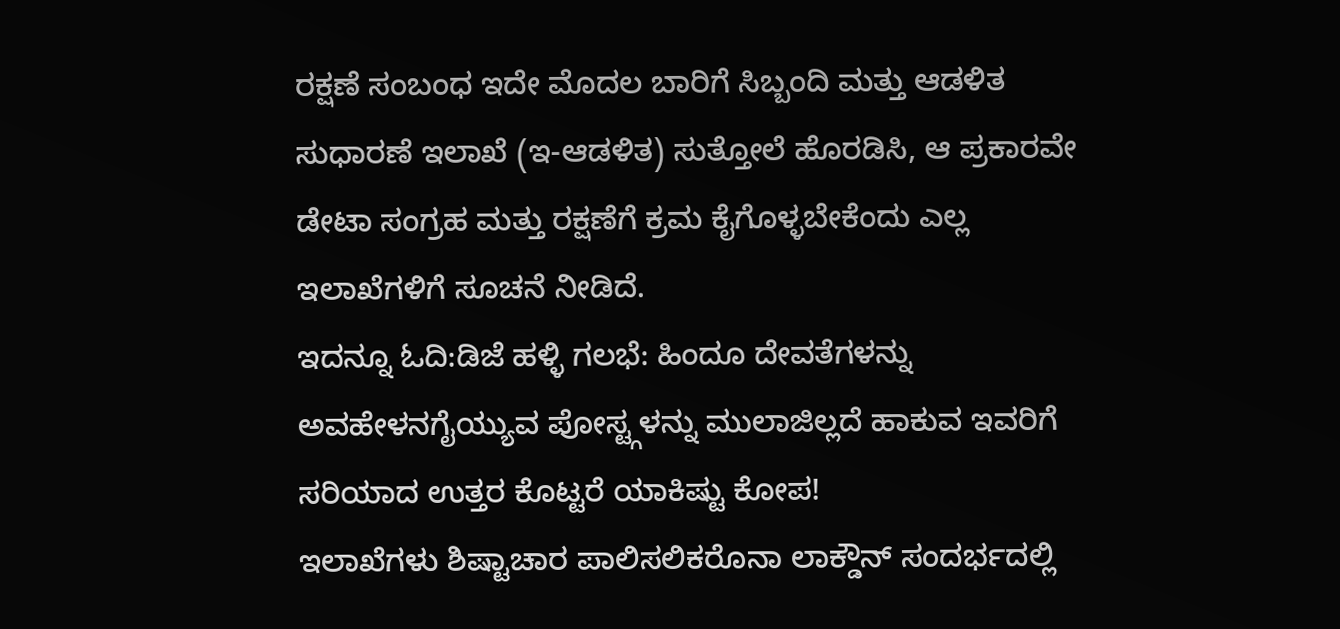ರಕ್ಷಣೆ ಸಂಬಂಧ ಇದೇ ಮೊದಲ ಬಾರಿಗೆ ಸಿಬ್ಬಂದಿ ಮತ್ತು ಆಡಳಿತ ಸುಧಾರಣೆ ಇಲಾಖೆ (ಇ-ಆಡಳಿತ) ಸುತ್ತೋಲೆ ಹೊರಡಿಸಿ, ಆ ಪ್ರಕಾರವೇ ಡೇಟಾ ಸಂಗ್ರಹ ಮತ್ತು ರಕ್ಷಣೆಗೆ ಕ್ರಮ ಕೈಗೊಳ್ಳಬೇಕೆಂದು ಎಲ್ಲ ಇಲಾಖೆಗಳಿಗೆ ಸೂಚನೆ ನೀಡಿದೆ.
ಇದನ್ನೂ ಓದಿ:ಡಿಜೆ ಹಳ್ಳಿ ಗಲಭೆ: ಹಿಂದೂ ದೇವತೆಗಳನ್ನು ಅವಹೇಳನಗೈಯ್ಯುವ ಪೋಸ್ಟ್ಗಳನ್ನು ಮುಲಾಜಿಲ್ಲದೆ ಹಾಕುವ ಇವರಿಗೆ ಸರಿಯಾದ ಉತ್ತರ ಕೊಟ್ಟರೆ ಯಾಕಿಷ್ಟು ಕೋಪ!
ಇಲಾಖೆಗಳು ಶಿಷ್ಟಾಚಾರ ಪಾಲಿಸಲಿಕರೊನಾ ಲಾಕ್ಡೌನ್ ಸಂದರ್ಭದಲ್ಲಿ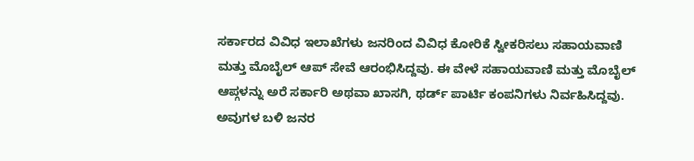ಸರ್ಕಾರದ ವಿವಿಧ ಇಲಾಖೆಗಳು ಜನರಿಂದ ವಿವಿಧ ಕೋರಿಕೆ ಸ್ವೀಕರಿಸಲು ಸಹಾಯವಾಣಿ ಮತ್ತು ಮೊಬೈಲ್ ಆಪ್ ಸೇವೆ ಆರಂಭಿಸಿದ್ದವು. ಈ ವೇಳೆ ಸಹಾಯವಾಣಿ ಮತ್ತು ಮೊಬೈಲ್ ಆಪ್ಗಳನ್ನು ಅರೆ ಸರ್ಕಾರಿ ಅಥವಾ ಖಾಸಗಿ, ಥರ್ಡ್ ಪಾರ್ಟಿ ಕಂಪನಿಗಳು ನಿರ್ವಹಿಸಿದ್ದವು. ಅವುಗಳ ಬಳಿ ಜನರ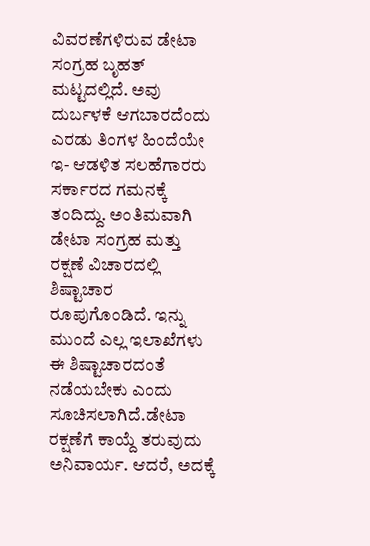ವಿವರಣೆಗಳಿರುವ ಡೇಟಾ ಸಂಗ್ರಹ ಬೃಹತ್ ಮಟ್ಟದಲ್ಲಿದೆ. ಅವು ದುರ್ಬಳಕೆ ಆಗಬಾರದೆಂದು ಎರಡು ತಿಂಗಳ ಹಿಂದೆಯೇ ಇ- ಆಡಳಿತ ಸಲಹೆಗಾರರು ಸರ್ಕಾರದ ಗಮನಕ್ಕೆ ತಂದಿದ್ದು. ಅಂತಿಮವಾಗಿ ಡೇಟಾ ಸಂಗ್ರಹ ಮತ್ತು ರಕ್ಷಣೆ ವಿಚಾರದಲ್ಲಿ ಶಿಷ್ಟಾಚಾರ ರೂಪುಗೊಂಡಿದೆ. ಇನ್ನು ಮುಂದೆ ಎಲ್ಲ ಇಲಾಖೆಗಳು ಈ ಶಿಷ್ಟಾಚಾರದಂತೆ ನಡೆಯಬೇಕು ಎಂದು ಸೂಚಿಸಲಾಗಿದೆ.ಡೇಟಾ ರಕ್ಷಣೆಗೆ ಕಾಯ್ದೆ ತರುವುದು ಅನಿವಾರ್ಯ. ಆದರೆ, ಅದಕ್ಕೆ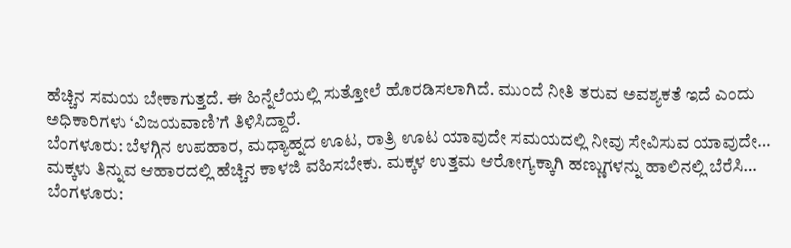ಹೆಚ್ಚಿನ ಸಮಯ ಬೇಕಾಗುತ್ತದೆ. ಈ ಹಿನ್ನೆಲೆಯಲ್ಲಿ ಸುತ್ತೋಲೆ ಹೊರಡಿಸಲಾಗಿದೆ. ಮುಂದೆ ನೀತಿ ತರುವ ಅವಶ್ಯಕತೆ ಇದೆ ಎಂದು ಅಧಿಕಾರಿಗಳು ‘ವಿಜಯವಾಣಿ’ಗೆ ತಿಳಿಸಿದ್ದಾರೆ.
ಬೆಂಗಳೂರು: ಬೆಳಗ್ಗಿನ ಉಪಹಾರ, ಮಧ್ಯಾಹ್ನದ ಊಟ, ರಾತ್ರಿ ಊಟ ಯಾವುದೇ ಸಮಯದಲ್ಲಿ ನೀವು ಸೇವಿಸುವ ಯಾವುದೇ…
ಮಕ್ಕಳು ತಿನ್ನುವ ಆಹಾರದಲ್ಲಿ ಹೆಚ್ಚಿನ ಕಾಳಜಿ ವಹಿಸಬೇಕು. ಮಕ್ಕಳ ಉತ್ತಮ ಆರೋಗ್ಯಕ್ಕಾಗಿ ಹಣ್ಣುಗಳನ್ನು ಹಾಲಿನಲ್ಲಿ ಬೆರೆಸಿ…
ಬೆಂಗಳೂರು: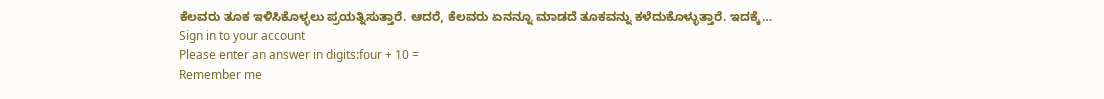ಕೆಲವರು ತೂಕ ಇಳಿಸಿಕೊಳ್ಳಲು ಪ್ರಯತ್ನಿಸುತ್ತಾರೆ. ಆದರೆ, ಕೆಲವರು ಏನನ್ನೂ ಮಾಡದೆ ತೂಕವನ್ನು ಕಳೆದುಕೊಳ್ಳುತ್ತಾರೆ. ಇದಕ್ಕೆ…
Sign in to your account
Please enter an answer in digits:four + 10 =
Remember me